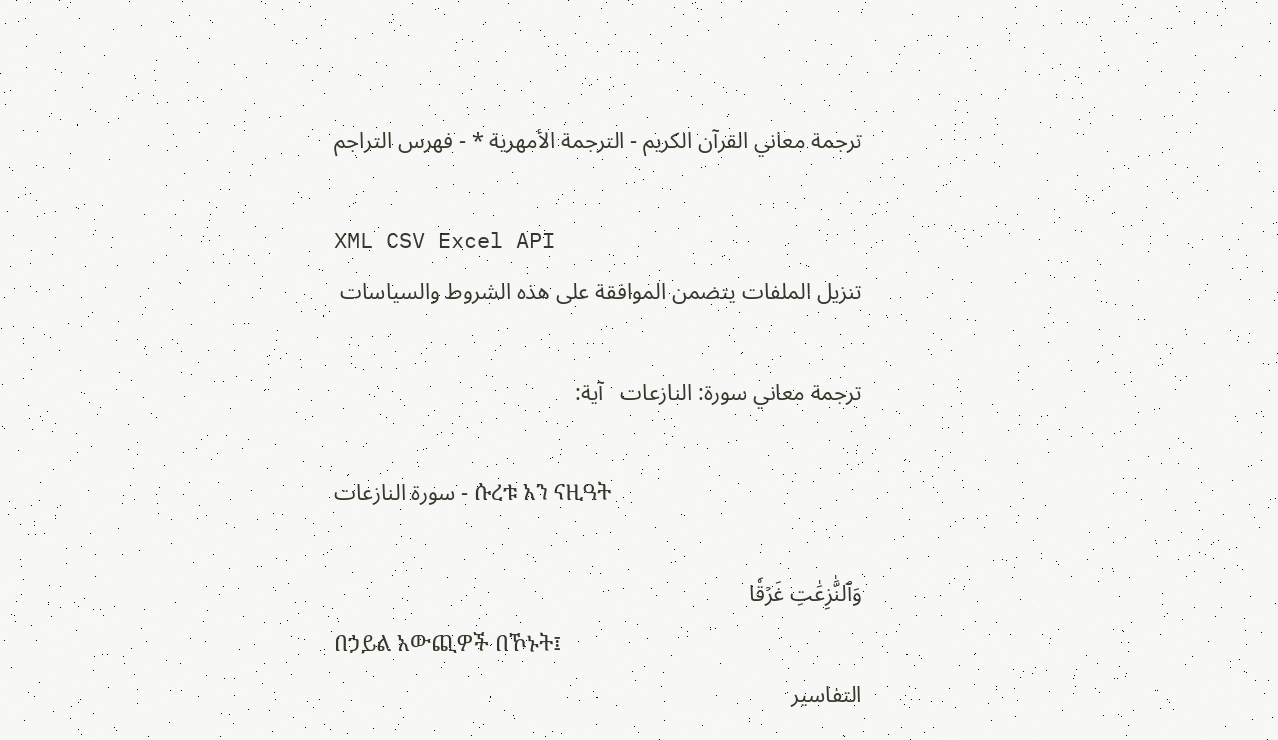ترجمة معاني القرآن الكريم - الترجمة الأمهرية * - فهرس التراجم

XML CSV Excel API
تنزيل الملفات يتضمن الموافقة على هذه الشروط والسياسات

ترجمة معاني سورة: النازعات   آية:

سورة النازعات - ሱረቱ አን ናዚዓት

وَٱلنَّٰزِعَٰتِ غَرۡقٗا
በኃይል አውጪዎች በኾኑት፤
التفاسير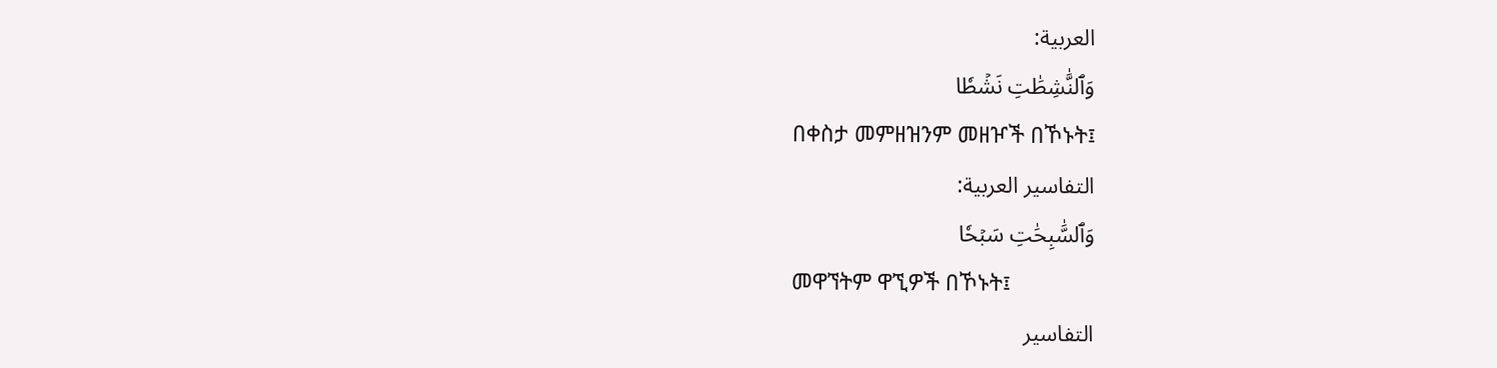العربية:
وَٱلنَّٰشِطَٰتِ نَشۡطٗا
በቀስታ መምዘዝንም መዘዦች በኾኑት፤
التفاسير العربية:
وَٱلسَّٰبِحَٰتِ سَبۡحٗا
መዋኘትም ዋኚዎች በኾኑት፤
التفاسير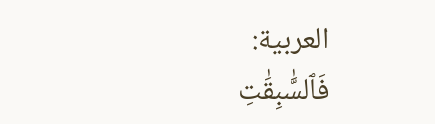العربية:
فَٱلسَّٰبِقَٰتِ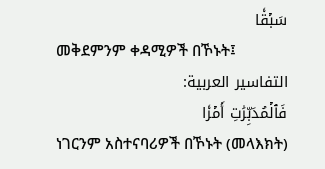سَبۡقٗا
መቅደምንም ቀዳሚዎች በኾኑት፤
التفاسير العربية:
فَٱلۡمُدَبِّرَٰتِ أَمۡرٗا
ነገርንም አስተናባሪዎች በኾኑት (መላእክት)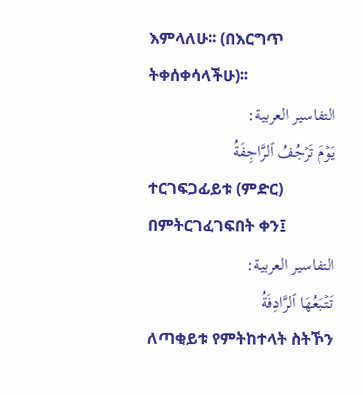እምላለሁ፡፡ (በእርግጥ ትቀሰቀሳላችሁ)፡፡
التفاسير العربية:
يَوۡمَ تَرۡجُفُ ٱلرَّاجِفَةُ
ተርገፍጋፊይቱ (ምድር) በምትርገፈገፍበት ቀን፤
التفاسير العربية:
تَتۡبَعُهَا ٱلرَّادِفَةُ
ለጣቂይቱ የምትከተላት ስትኾን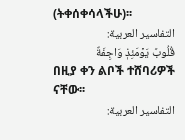(ትቀሰቀሳላችሁ)፡፡
التفاسير العربية:
قُلُوبٞ يَوۡمَئِذٖ وَاجِفَةٌ
በዚያ ቀን ልቦች ተሸባሪዎች ናቸው፡፡
التفاسير العربية: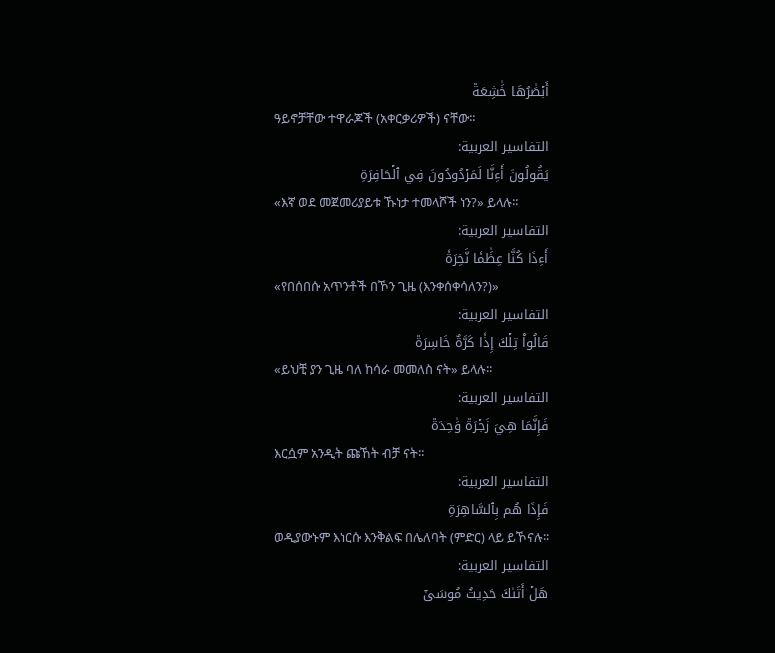أَبۡصَٰرُهَا خَٰشِعَةٞ
ዓይኖቻቸው ተዋራጆች (አቀርቃሪዎች) ናቸው፡፡
التفاسير العربية:
يَقُولُونَ أَءِنَّا لَمَرۡدُودُونَ فِي ٱلۡحَافِرَةِ
«እኛ ወደ መጀመሪያይቱ ኹነታ ተመላሾች ነን?» ይላሉ፡፡
التفاسير العربية:
أَءِذَا كُنَّا عِظَٰمٗا نَّخِرَةٗ
«የበሰበሱ አጥንቶች በኾን ጊዜ (እንቀሰቀሳለን?)»
التفاسير العربية:
قَالُواْ تِلۡكَ إِذٗا كَرَّةٌ خَاسِرَةٞ
«ይህቺ ያን ጊዜ ባለ ከሳራ መመለስ ናት» ይላሉ፡፡
التفاسير العربية:
فَإِنَّمَا هِيَ زَجۡرَةٞ وَٰحِدَةٞ
እርሷም አንዲት ጩኸት ብቻ ናት፡፡
التفاسير العربية:
فَإِذَا هُم بِٱلسَّاهِرَةِ
ወዲያውኑም እነርሱ እንቅልፍ በሌለባት (ምድር) ላይ ይኾናሉ፡፡
التفاسير العربية:
هَلۡ أَتَىٰكَ حَدِيثُ مُوسَىٰٓ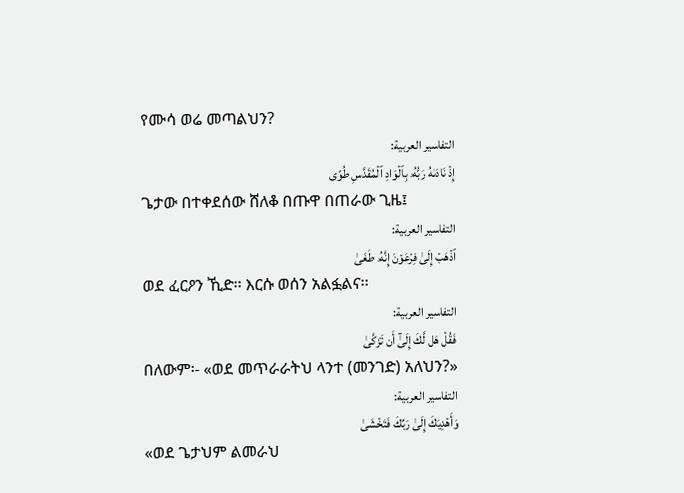የሙሳ ወሬ መጣልህን?
التفاسير العربية:
إِذۡ نَادَىٰهُ رَبُّهُۥ بِٱلۡوَادِ ٱلۡمُقَدَّسِ طُوًى
ጌታው በተቀደሰው ሸለቆ በጡዋ በጠራው ጊዜ፤
التفاسير العربية:
ٱذۡهَبۡ إِلَىٰ فِرۡعَوۡنَ إِنَّهُۥ طَغَىٰ
ወደ ፈርዖን ኺድ፡፡ እርሱ ወሰን አልፏልና፡፡
التفاسير العربية:
فَقُلۡ هَل لَّكَ إِلَىٰٓ أَن تَزَكَّىٰ
በለውም፡- «ወደ መጥራራትህ ላንተ (መንገድ) አለህን?»
التفاسير العربية:
وَأَهۡدِيَكَ إِلَىٰ رَبِّكَ فَتَخۡشَىٰ
«ወደ ጌታህም ልመራህ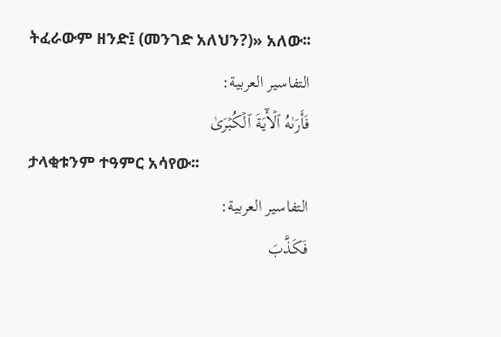ትፈራውም ዘንድ፤ (መንገድ አለህን?)» አለው፡፡
التفاسير العربية:
فَأَرَىٰهُ ٱلۡأٓيَةَ ٱلۡكُبۡرَىٰ
ታላቂቱንም ተዓምር አሳየው፡፡
التفاسير العربية:
فَكَذَّبَ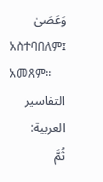وَعَصَىٰ
አስተባበለም፤ አመጸም፡፡
التفاسير العربية:
ثُمَّ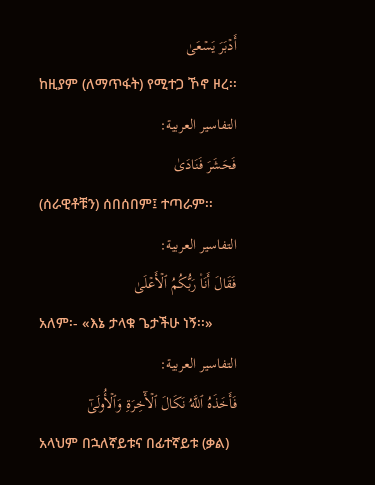أَدۡبَرَ يَسۡعَىٰ
ከዚያም (ለማጥፋት) የሚተጋ ኾኖ ዞረ፡፡
التفاسير العربية:
فَحَشَرَ فَنَادَىٰ
(ሰራዊቶቹን) ሰበሰበም፤ ተጣራም፡፡
التفاسير العربية:
فَقَالَ أَنَا۠ رَبُّكُمُ ٱلۡأَعۡلَىٰ
አለም፡- «እኔ ታላቁ ጌታችሁ ነኝ፡፡»
التفاسير العربية:
فَأَخَذَهُ ٱللَّهُ نَكَالَ ٱلۡأٓخِرَةِ وَٱلۡأُولَىٰٓ
አላህም በኋለኛይቱና በፊተኛይቱ (ቃል)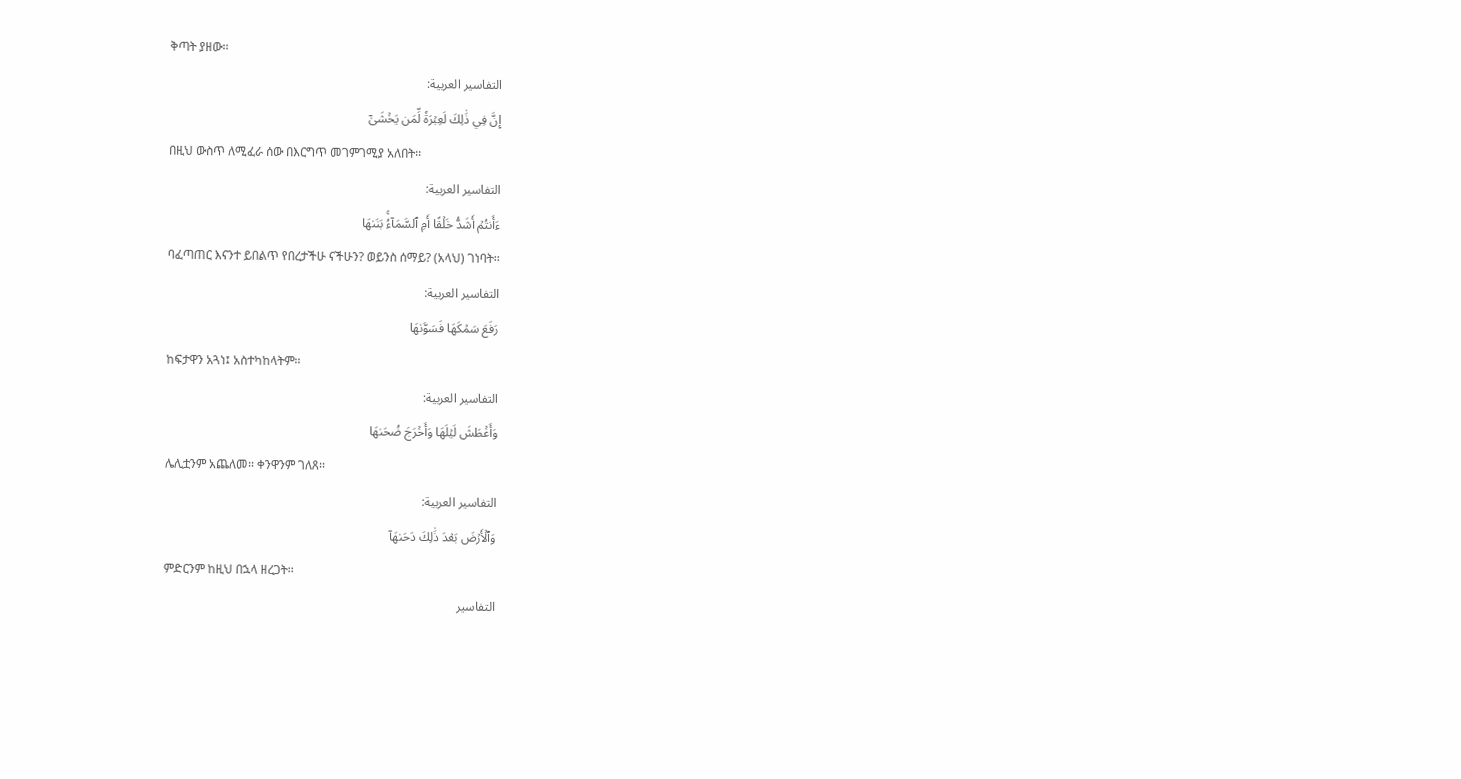ቅጣት ያዘው፡፡
التفاسير العربية:
إِنَّ فِي ذَٰلِكَ لَعِبۡرَةٗ لِّمَن يَخۡشَىٰٓ
በዚህ ውስጥ ለሚፈራ ሰው በእርግጥ መገምገሚያ አለበት፡፡
التفاسير العربية:
ءَأَنتُمۡ أَشَدُّ خَلۡقًا أَمِ ٱلسَّمَآءُۚ بَنَىٰهَا
ባፈጣጠር እናንተ ይበልጥ የበረታችሁ ናችሁን? ወይንስ ሰማይ? (አላህ) ገነባት፡፡
التفاسير العربية:
رَفَعَ سَمۡكَهَا فَسَوَّىٰهَا
ከፍታዋን አጓነ፤ አስተካከላትም፡፡
التفاسير العربية:
وَأَغۡطَشَ لَيۡلَهَا وَأَخۡرَجَ ضُحَىٰهَا
ሌሊቷንም አጨለመ፡፡ ቀንዋንም ገለጸ፡፡
التفاسير العربية:
وَٱلۡأَرۡضَ بَعۡدَ ذَٰلِكَ دَحَىٰهَآ
ምድርንም ከዚህ በኋላ ዘረጋት፡፡
التفاسير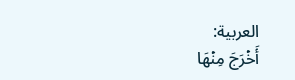العربية:
أَخۡرَجَ مِنۡهَا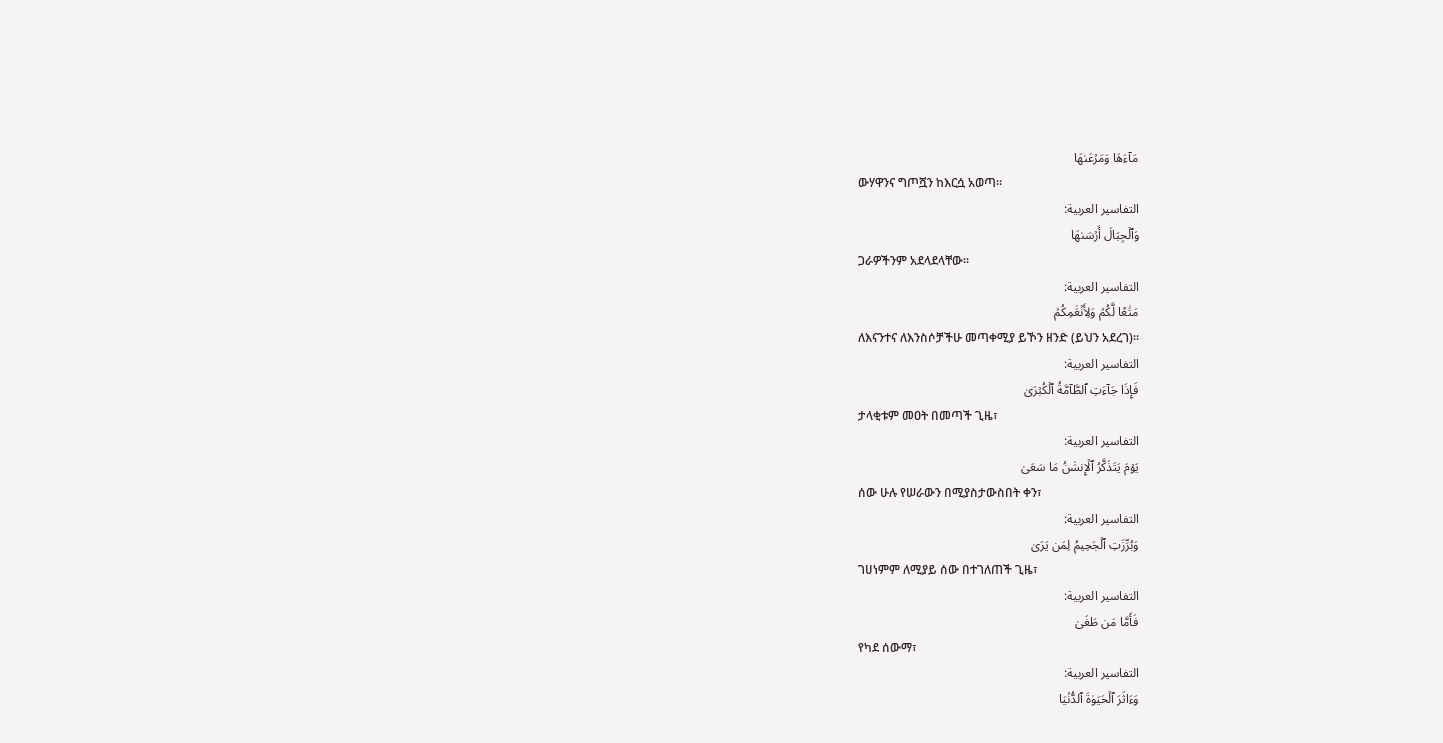مَآءَهَا وَمَرۡعَىٰهَا
ውሃዋንና ግጦሿን ከእርሷ አወጣ፡፡
التفاسير العربية:
وَٱلۡجِبَالَ أَرۡسَىٰهَا
ጋራዎችንም አደላደላቸው፡፡
التفاسير العربية:
مَتَٰعٗا لَّكُمۡ وَلِأَنۡعَٰمِكُمۡ
ለእናንተና ለእንስሶቻችሁ መጣቀሚያ ይኾን ዘንድ (ይህን አደረገ)፡፡
التفاسير العربية:
فَإِذَا جَآءَتِ ٱلطَّآمَّةُ ٱلۡكُبۡرَىٰ
ታላቂቱም መዐት በመጣች ጊዜ፣
التفاسير العربية:
يَوۡمَ يَتَذَكَّرُ ٱلۡإِنسَٰنُ مَا سَعَىٰ
ሰው ሁሉ የሠራውን በሚያስታውስበት ቀን፣
التفاسير العربية:
وَبُرِّزَتِ ٱلۡجَحِيمُ لِمَن يَرَىٰ
ገሀነምም ለሚያይ ሰው በተገለጠች ጊዜ፣
التفاسير العربية:
فَأَمَّا مَن طَغَىٰ
የካደ ሰውማ፣
التفاسير العربية:
وَءَاثَرَ ٱلۡحَيَوٰةَ ٱلدُّنۡيَا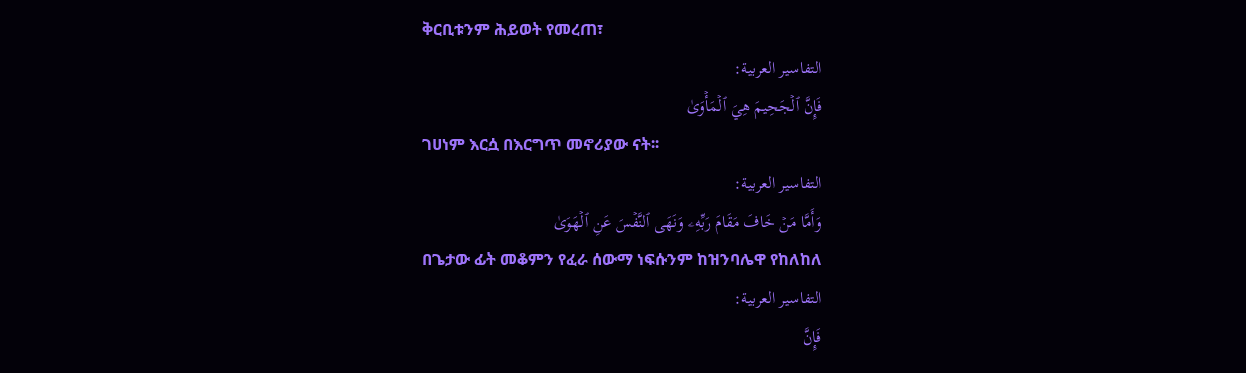ቅርቢቱንም ሕይወት የመረጠ፣
التفاسير العربية:
فَإِنَّ ٱلۡجَحِيمَ هِيَ ٱلۡمَأۡوَىٰ
ገሀነም እርሷ በእርግጥ መኖሪያው ናት፡፡
التفاسير العربية:
وَأَمَّا مَنۡ خَافَ مَقَامَ رَبِّهِۦ وَنَهَى ٱلنَّفۡسَ عَنِ ٱلۡهَوَىٰ
በጌታው ፊት መቆምን የፈራ ሰውማ ነፍሱንም ከዝንባሌዋ የከለከለ
التفاسير العربية:
فَإِنَّ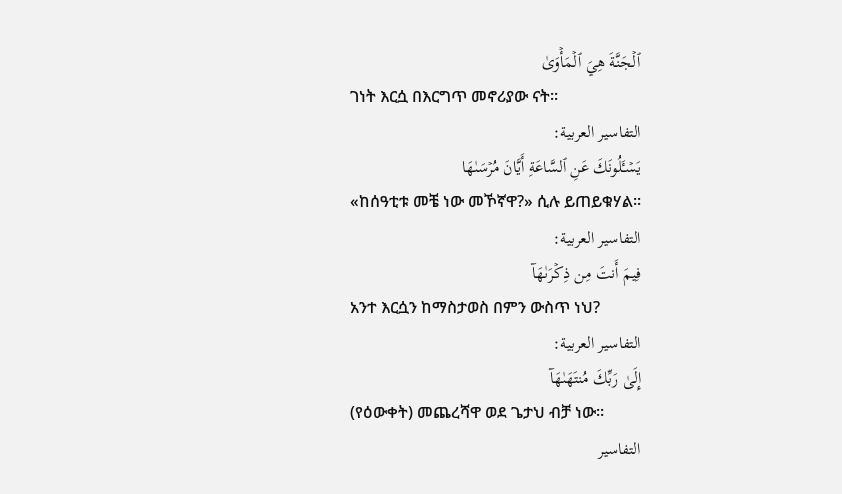ٱلۡجَنَّةَ هِيَ ٱلۡمَأۡوَىٰ
ገነት እርሷ በእርግጥ መኖሪያው ናት፡፡
التفاسير العربية:
يَسۡـَٔلُونَكَ عَنِ ٱلسَّاعَةِ أَيَّانَ مُرۡسَىٰهَا
«ከሰዓቲቱ መቼ ነው መኾኛዋ?» ሲሉ ይጠይቁሃል፡፡
التفاسير العربية:
فِيمَ أَنتَ مِن ذِكۡرَىٰهَآ
አንተ እርሷን ከማስታወስ በምን ውስጥ ነህ?
التفاسير العربية:
إِلَىٰ رَبِّكَ مُنتَهَىٰهَآ
(የዕውቀት) መጨረሻዋ ወደ ጌታህ ብቻ ነው፡፡
التفاسير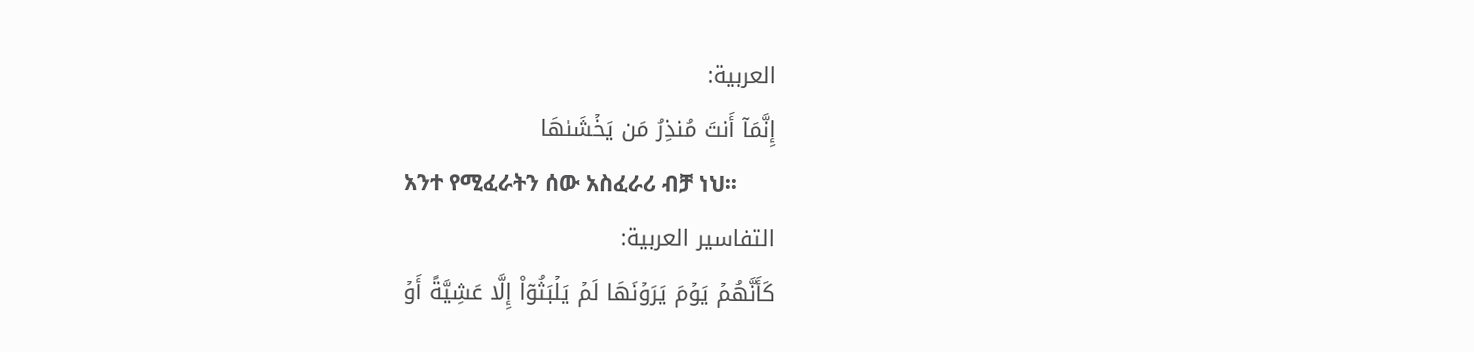العربية:
إِنَّمَآ أَنتَ مُنذِرُ مَن يَخۡشَىٰهَا
አንተ የሚፈራትን ሰው አስፈራሪ ብቻ ነህ፡፡
التفاسير العربية:
كَأَنَّهُمۡ يَوۡمَ يَرَوۡنَهَا لَمۡ يَلۡبَثُوٓاْ إِلَّا عَشِيَّةً أَوۡ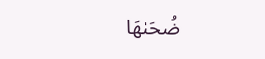ضُحَىٰهَا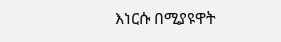እነርሱ በሚያዩዋት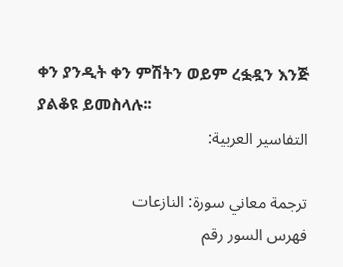ቀን ያንዲት ቀን ምሽትን ወይም ረፏዷን እንጅ ያልቆዩ ይመስላሉ፡፡
التفاسير العربية:

ترجمة معاني سورة: النازعات
فهرس السور رقم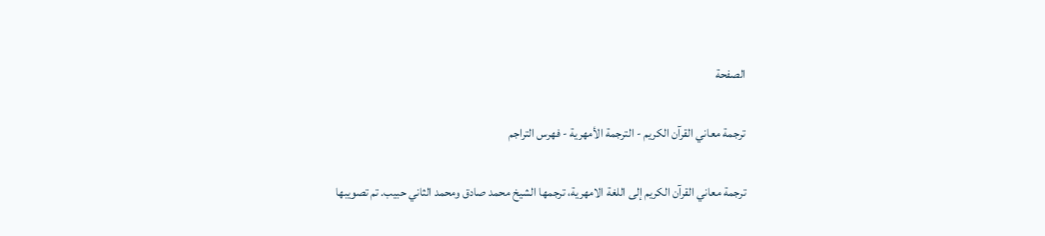الصفحة

ترجمة معاني القرآن الكريم - الترجمة الأمهرية - فهرس التراجم

ترجمة معاني القرآن الكريم إلى اللغة الامهرية، ترجمها الشيخ محمد صادق ومحمد الثاني حبيب. تم تصويبها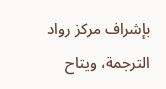بإشراف مركز رواد الترجمة، ويتاح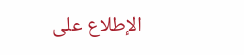الإطلاع على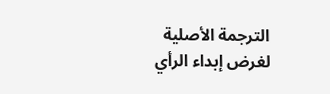الترجمة الأصلية لغرض إبداء الرأي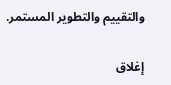والتقييم والتطوير المستمر.

إغلاق